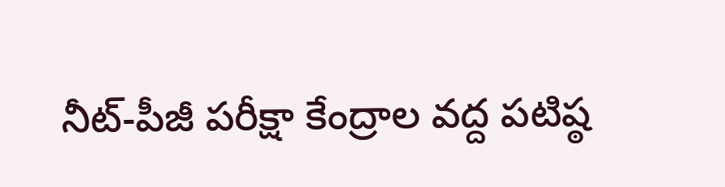నీట్-పీజీ పరీక్షా కేంద్రాల వద్ద పటిష్ఠ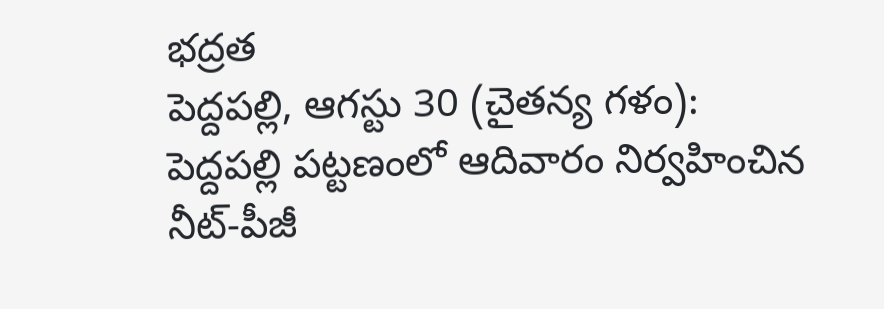భద్రత
పెద్దపల్లి, ఆగస్టు 30 (చైతన్య గళం): పెద్దపల్లి పట్టణంలో ఆదివారం నిర్వహించిన నీట్-పీజీ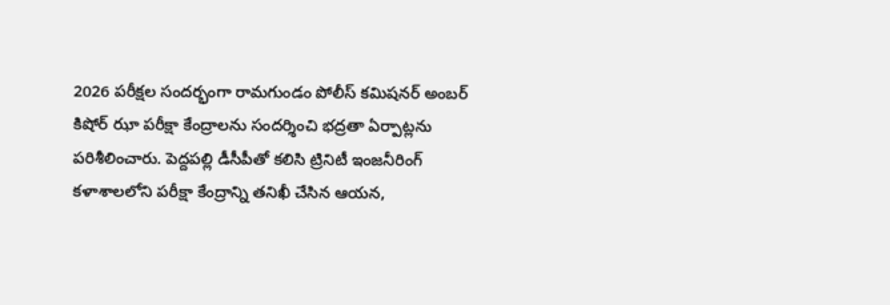2026 పరీక్షల సందర్భంగా రామగుండం పోలీస్ కమిషనర్ అంబర్ కిషోర్ ఝా పరీక్షా కేంద్రాలను సందర్శించి భద్రతా ఏర్పాట్లను పరిశీలించారు. పెద్దపల్లి డీసీపీతో కలిసి ట్రినిటీ ఇంజనీరింగ్ కళాశాలలోని పరీక్షా కేంద్రాన్ని తనిఖీ చేసిన ఆయన,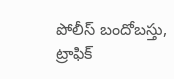పోలీస్ బందోబస్తు, ట్రాఫిక్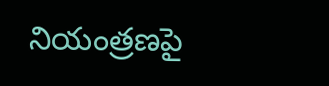నియంత్రణపై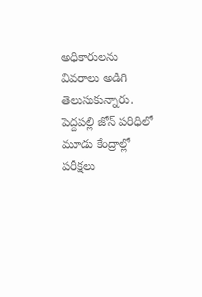అధికారులను వివరాలు అడిగి తెలుసుకున్నారు. పెద్దపల్లి జోన్ పరిధిలో మూడు కేంద్రాల్లో పరీక్షలు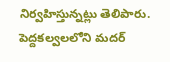నిర్వహిస్తున్నట్లు తెలిపారు. పెద్దకల్వలలోని మదర్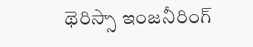థెరిస్సా ఇంజనీరింగ్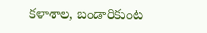కళాశాల, బండారికుంట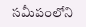సమీపంలోని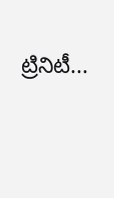ట్రినిటీ...